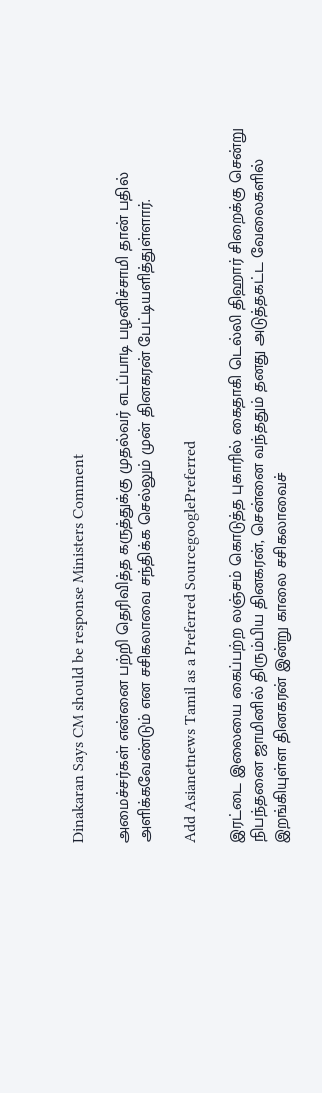Dinakaran Says CM should be response Ministers Comment

அமைச்சர்கள் என்னை பற்றி தெரிவித்த கருத்துக்கு முதல்வர் எடப்பாடி பழனிச்சாமி தான் பதில் அளிக்கவேண்டும் என சசிகலாவை சந்திக்க செல்லும் முன் தினகரன் பேட்டியளித்துள்ளார்.

Add Asianetnews Tamil as a Preferred SourcegooglePreferred

இரட்டை இலையை கைப்பற்ற லஞ்சம் கொடுத்த புகாரில் கைதாகி டெல்லி திஹார் சிறைக்கு சென்று நிபந்தனை ஜாமினில் திரும்பிய தினகரன், சென்னை வந்ததும் தனது அடுத்தகட்ட வேலைகளில் இறங்கியுள்ள தினகரன் இன்று காலை சசிகலாவைச்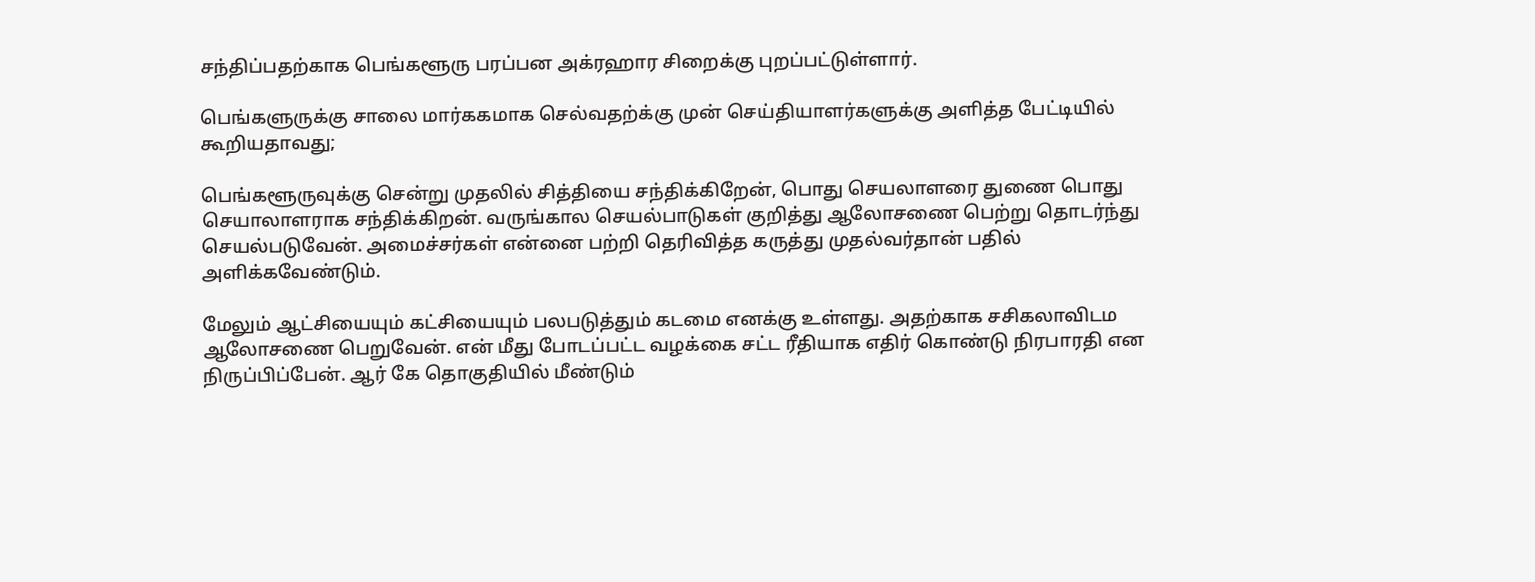சந்திப்பதற்காக பெங்களூரு பரப்பன அக்ரஹார சிறைக்கு புறப்பட்டுள்ளார்.

பெங்களுருக்கு சாலை மார்ககமாக செல்வதற்க்கு முன் செய்தியாளர்களுக்கு அளித்த பேட்டியில் கூறியதாவது;

பெங்களூருவுக்கு சென்று முதலில் சித்தியை சந்திக்கிறேன், பொது செயலாளரை துணை பொது செயாலாளராக சந்திக்கிறன். வருங்கால செயல்பாடுகள் குறித்து ஆலோசணை பெற்று தொடர்ந்து செயல்படுவேன். அமைச்சர்கள் என்னை பற்றி தெரிவித்த கருத்து முதல்வர்தான் பதில் அளிக்கவேண்டும்.

மேலும் ஆட்சியையும் கட்சியையும் பலபடுத்தும் கடமை எனக்கு உள்ளது. அதற்காக சசிகலாவிடம ஆலோசணை பெறுவேன். என் மீது போடப்பட்ட வழக்கை சட்ட ரீதியாக எதிர் கொண்டு நிரபாரதி என நிருப்பிப்பேன். ஆர் கே தொகுதியில் மீண்டும்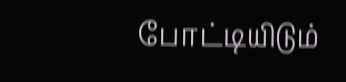போட்டியிடும்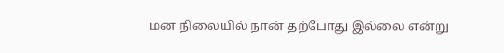மன நிலையில் நான் தற்போது இல்லை என்று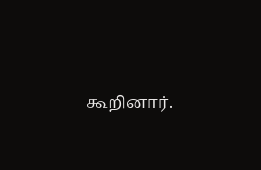கூறினார்.